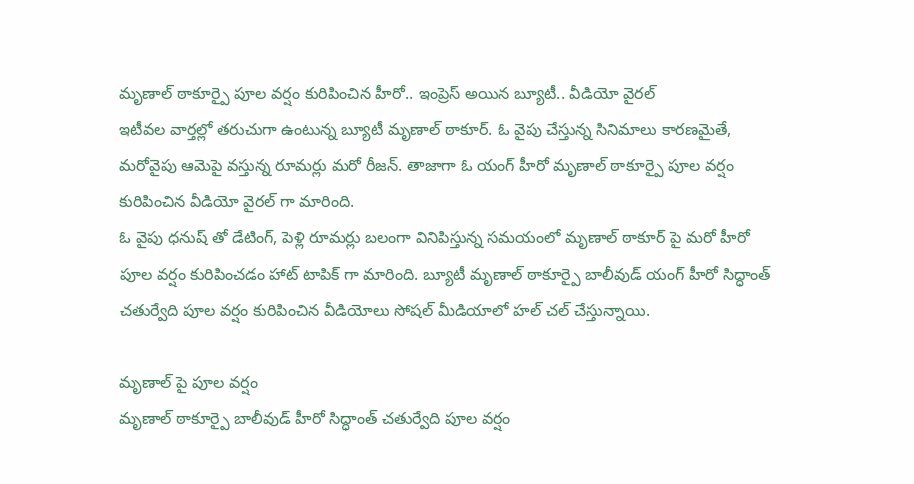మృణాల్ ఠాకూర్పై పూల వర్షం కురిపించిన హీరో.. ఇంప్రెస్ అయిన బ్యూటీ.. వీడియో వైరల్
ఇటీవల వార్తల్లో తరుచుగా ఉంటున్న బ్యూటీ మృణాల్ ఠాకూర్. ఓ వైపు చేస్తున్న సినిమాలు కారణమైతే, మరోవైపు ఆమెపై వస్తున్న రూమర్లు మరో రీజన్. తాజాగా ఓ యంగ్ హీరో మృణాల్ ఠాకూర్పై పూల వర్షం కురిపించిన వీడియో వైరల్ గా మారింది.
ఓ వైపు ధనుష్ తో డేటింగ్, పెళ్లి రూమర్లు బలంగా వినిపిస్తున్న సమయంలో మృణాల్ ఠాకూర్ పై మరో హీరో పూల వర్షం కురిపించడం హాట్ టాపిక్ గా మారింది. బ్యూటీ మృణాల్ ఠాకూర్పై బాలీవుడ్ యంగ్ హీరో సిద్ధాంత్ చతుర్వేది పూల వర్షం కురిపించిన వీడియోలు సోషల్ మీడియాలో హల్ చల్ చేస్తున్నాయి.

మృణాల్ పై పూల వర్షం
మృణాల్ ఠాకూర్పై బాలీవుడ్ హీరో సిద్ధాంత్ చతుర్వేది పూల వర్షం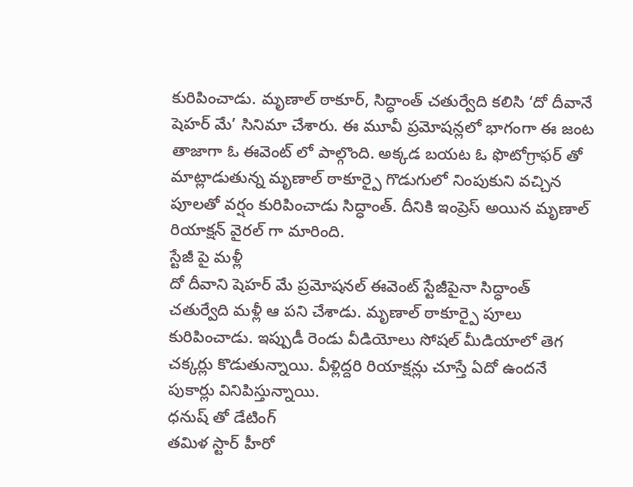కురిపించాడు. మృణాల్ ఠాకూర్, సిద్ధాంత్ చతుర్వేది కలిసి ‘దో దీవానే షెహర్ మే’ సినిమా చేశారు. ఈ మూవీ ప్రమోషన్లలో భాగంగా ఈ జంట తాజాగా ఓ ఈవెంట్ లో పాల్గొంది. అక్కడ బయట ఓ ఫొటోగ్రాఫర్ తో మాట్లాడుతున్న మృణాల్ ఠాకూర్పై గొడుగులో నింపుకుని వచ్చిన పూలతో వర్షం కురిపించాడు సిద్ధాంత్. దీనికి ఇంప్రెస్ అయిన మృణాల్ రియాక్షన్ వైరల్ గా మారింది.
స్టేజీ పై మళ్లీ
దో దీవాని షెహర్ మే ప్రమోషనల్ ఈవెంట్ స్టేజీపైనా సిద్ధాంత్ చతుర్వేది మళ్లీ ఆ పని చేశాడు. మృణాల్ ఠాకూర్పై పూలు కురిపించాడు. ఇప్పుడీ రెండు వీడియోలు సోషల్ మీడియాలో తెగ చక్కర్లు కొడుతున్నాయి. వీళ్లిద్దరి రియాక్షన్లు చూస్తే ఏదో ఉందనే పుకార్లు వినిపిస్తున్నాయి.
ధనుష్ తో డేటింగ్
తమిళ స్టార్ హీరో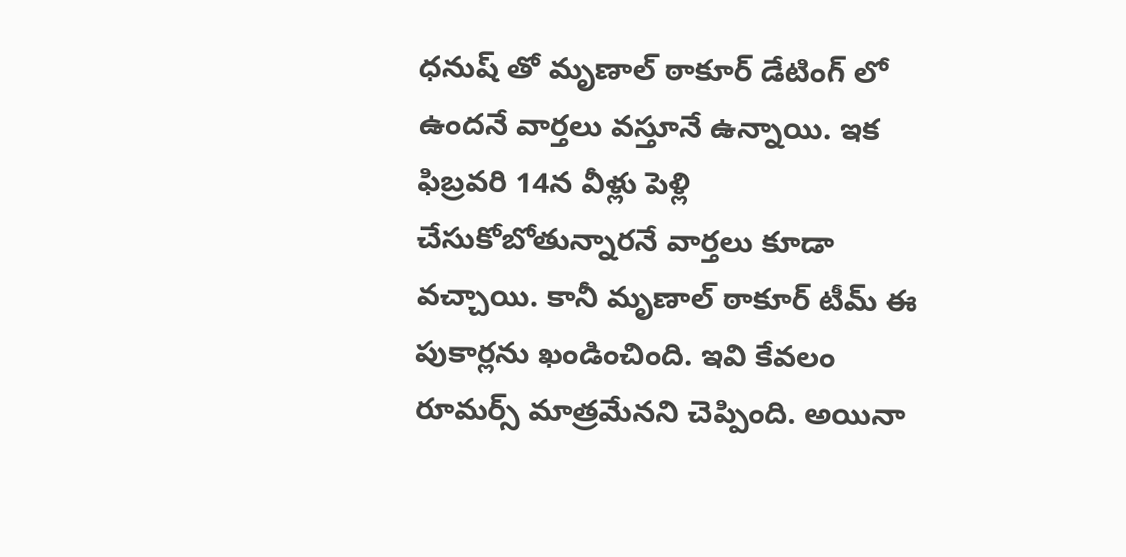ధనుష్ తో మృణాల్ ఠాకూర్ డేటింగ్ లో ఉందనే వార్తలు వస్తూనే ఉన్నాయి. ఇక ఫిబ్రవరి 14న వీళ్లు పెళ్లి చేసుకోబోతున్నారనే వార్తలు కూడా వచ్చాయి. కానీ మృణాల్ ఠాకూర్ టీమ్ ఈ పుకార్లను ఖండించింది. ఇవి కేవలం రూమర్స్ మాత్రమేనని చెప్పింది. అయినా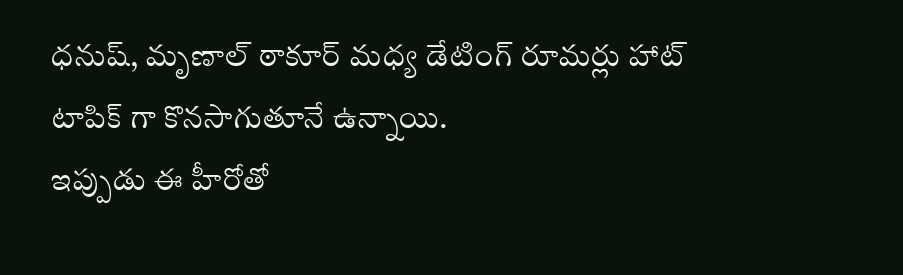ధనుష్, మృణాల్ ఠాకూర్ మధ్య డేటింగ్ రూమర్లు హాట్ టాపిక్ గా కొనసాగుతూనే ఉన్నాయి.
ఇప్పుడు ఈ హీరోతో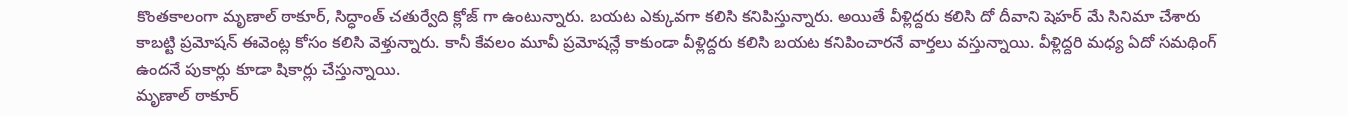కొంతకాలంగా మృణాల్ ఠాకూర్, సిద్ధాంత్ చతుర్వేది క్లోజ్ గా ఉంటున్నారు. బయట ఎక్కువగా కలిసి కనిపిస్తున్నారు. అయితే వీళ్లిద్దరు కలిసి దో దీవాని షెహర్ మే సినిమా చేశారు కాబట్టి ప్రమోషన్ ఈవెంట్ల కోసం కలిసి వెళ్తున్నారు. కానీ కేవలం మూవీ ప్రమోషన్లే కాకుండా వీళ్లిద్దరు కలిసి బయట కనిపించారనే వార్తలు వస్తున్నాయి. వీళ్లిద్దరి మధ్య ఏదో సమథింగ్ ఉందనే పుకార్లు కూడా షికార్లు చేస్తున్నాయి.
మృణాల్ ఠాకూర్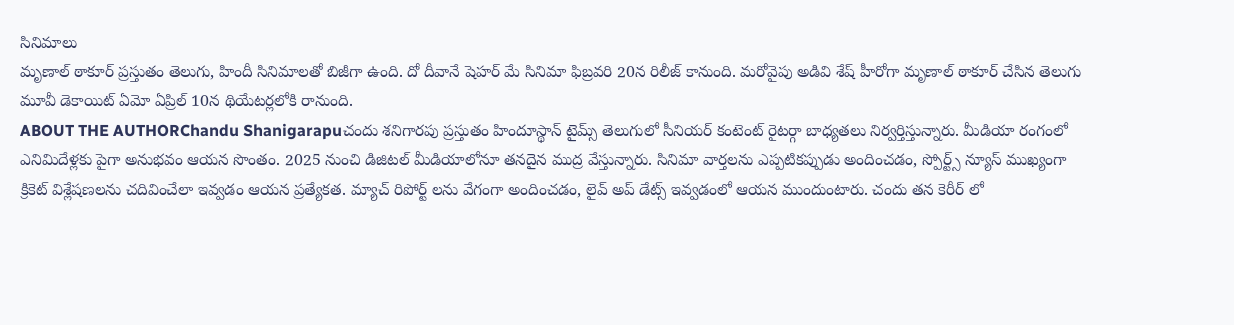సినిమాలు
మృణాల్ ఠాకూర్ ప్రస్తుతం తెలుగు, హిందీ సినిమాలతో బిజీగా ఉంది. దో దీవానే షెహర్ మే సినిమా ఫిబ్రవరి 20న రిలీజ్ కానుంది. మరోవైపు అడివి శేష్ హీరోగా మృణాల్ ఠాకూర్ చేసిన తెలుగు మూవీ డెకాయిట్ ఏమో ఏప్రిల్ 10న థియేటర్లలోకి రానుంది.
ABOUT THE AUTHORChandu Shanigarapuచందు శనిగారపు ప్రస్తుతం హిందూస్థాన్ టైమ్స్ తెలుగులో సీనియర్ కంటెంట్ రైటర్గా బాధ్యతలు నిర్వర్తిస్తున్నారు. మీడియా రంగంలో ఎనిమిదేళ్లకు పైగా అనుభవం ఆయన సొంతం. 2025 నుంచి డిజిటల్ మీడియాలోనూ తనదైన ముద్ర వేస్తున్నారు. సినిమా వార్తలను ఎప్పటికప్పుడు అందించడం, స్పోర్ట్స్ న్యూస్ ముఖ్యంగా క్రికెట్ విశ్లేషణలను చదివించేలా ఇవ్వడం ఆయన ప్రత్యేకత. మ్యాచ్ రిపోర్ట్ లను వేగంగా అందించడం, లైవ్ అప్ డేట్స్ ఇవ్వడంలో ఆయన ముందుంటారు. చందు తన కెరీర్ లో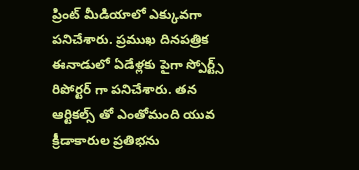ప్రింట్ మీడియాలో ఎక్కువగా పనిచేశారు. ప్రముఖ దినపత్రిక ఈనాడులో ఏడేళ్లకు పైగా స్పోర్ట్స్ రిపోర్టర్ గా పనిచేశారు. తన ఆర్టికల్స్ తో ఎంతోమంది యువ క్రీడాకారుల ప్రతిభను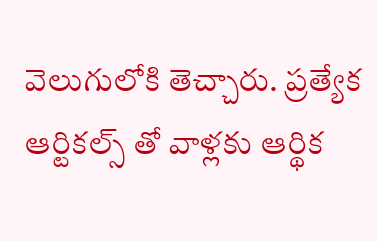వెలుగులోకి తెచ్చారు. ప్రత్యేక ఆర్టికల్స్ తో వాళ్లకు ఆర్థిక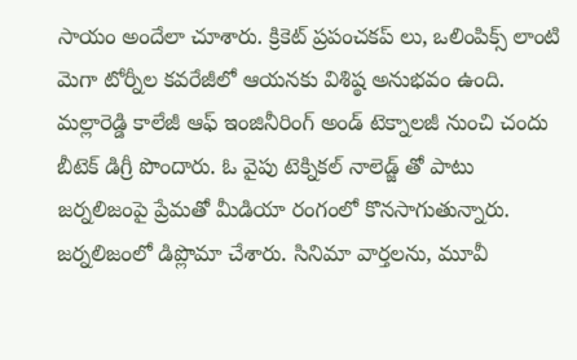సాయం అందేలా చూశారు. క్రికెట్ ప్రపంచకప్ లు, ఒలింపిక్స్ లాంటి మెగా టోర్నీల కవరేజీలో ఆయనకు విశిష్ఠ అనుభవం ఉంది. మల్లారెడ్డి కాలేజీ ఆఫ్ ఇంజినీరింగ్ అండ్ టెక్నాలజీ నుంచి చందు బీటెక్ డిగ్రీ పొందారు. ఓ వైపు టెక్నికల్ నాలెడ్జ్ తో పాటు జర్నలిజంపై ప్రేమతో మీడియా రంగంలో కొనసాగుతున్నారు. జర్నలిజంలో డిప్లొమా చేశారు. సినిమా వార్తలను, మూవీ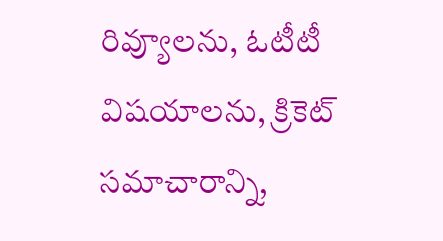రివ్యూలను, ఓటీటీ విషయాలను, క్రికెట్ సమాచారాన్ని,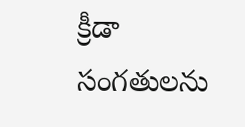క్రీడా సంగతులను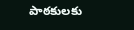పాఠకులకు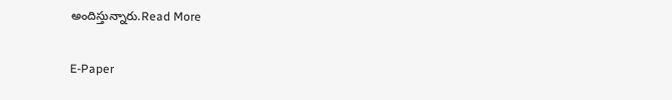అందిస్తున్నారు.Read More

E-Paper